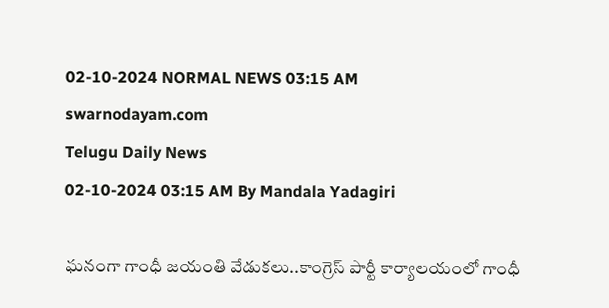02-10-2024 NORMAL NEWS 03:15 AM
swarnodayam.com
Telugu Daily News
02-10-2024 03:15 AM By Mandala Yadagiri

ఘనంగా గాంధీ జయంతి వేడుకలు..కాంగ్రెస్ పార్టీ కార్యాలయంలో గాంధీ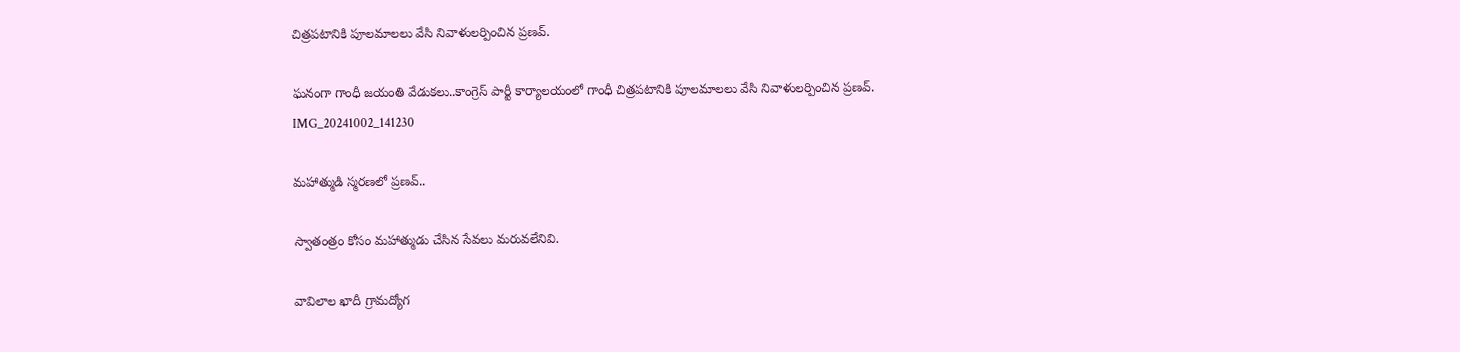చిత్రపటానికి పూలమాలలు వేసి నివాళులర్పించిన ప్రణవ్.

ఘనంగా గాంధీ జయంతి వేడుకలు..కాంగ్రెస్ పార్టీ కార్యాలయంలో గాంధీ చిత్రపటానికి పూలమాలలు వేసి నివాళులర్పించిన ప్రణవ్.
IMG_20241002_141230

మహాత్ముడి స్మరణలో ప్రణవ్..

స్వాతంత్రం కోసం మహాత్ముడు చేసిన సేవలు మరువలేనివి.

వావిలాల ఖాదీ గ్రామద్యోగ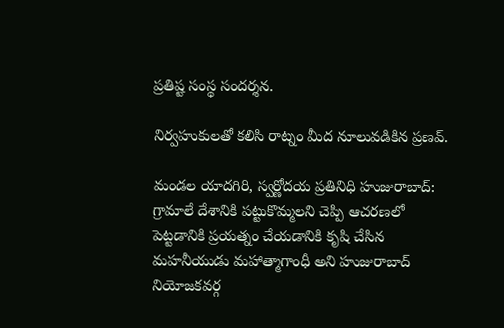ప్రతిష్ట సంస్థ సందర్శన.

నిర్వహుకులతో కలిసి రాట్నం మీద నూలువడికిన ప్రణవ్.

మండల యాదగిరి, స్వర్ణోదయ ప్రతినిధి హుజురాబాద్: గ్రామాలే దేశానికి పట్టుకొమ్మలని చెప్పి ఆచరణలో పెట్టడానికి ప్రయత్నం చేయడానికి కృషి చేసిన మహనీయుడు మహాత్మాగాంధీ అని హుజురాబాద్ నియోజకవర్గ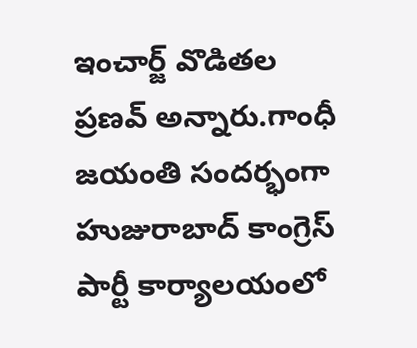ఇంచార్జ్ వొడితల ప్రణవ్ అన్నారు.గాంధీ జయంతి సందర్భంగా హుజురాబాద్ కాంగ్రెస్ పార్టీ కార్యాలయంలో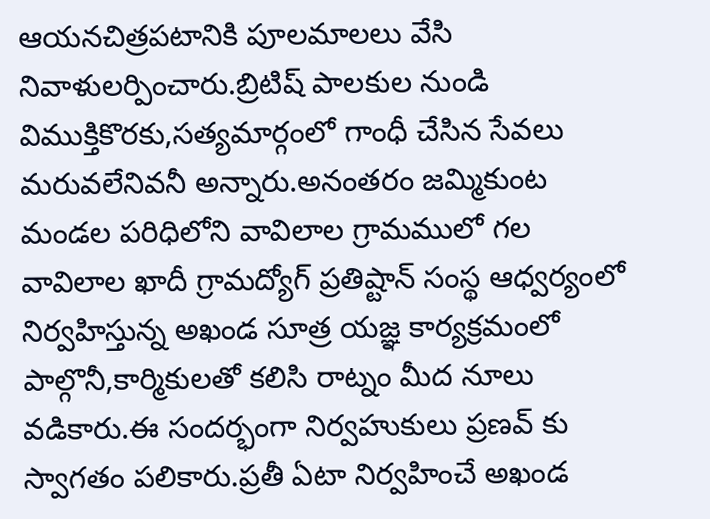ఆయనచిత్రపటానికి పూలమాలలు వేసి నివాళులర్పించారు.బ్రిటిష్ పాలకుల నుండి విముక్తికొరకు,సత్యమార్గంలో గాంధీ చేసిన సేవలు మరువలేనివనీ అన్నారు.అనంతరం జమ్మికుంట మండల పరిధిలోని వావిలాల గ్రామములో గల వావిలాల ఖాదీ గ్రామద్యోగ్ ప్రతిష్టాన్ సంస్థ ఆధ్వర్యంలో నిర్వహిస్తున్న అఖండ సూత్ర యజ్ఞ కార్యక్రమంలో పాల్గొనీ,కార్మికులతో కలిసి రాట్నం మీద నూలు వడికారు.ఈ సందర్భంగా నిర్వహుకులు ప్రణవ్ కు స్వాగతం పలికారు.ప్రతీ ఏటా నిర్వహించే అఖండ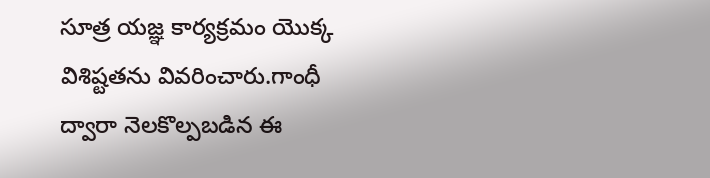సూత్ర యజ్ఞ కార్యక్రమం యొక్క విశిష్టతను వివరించారు.గాంధీ ద్వారా నెలకొల్పబడిన ఈ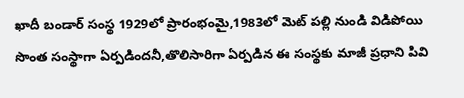ఖాదీ బండార్ సంస్థ 1929లో ప్రారంభంమై,1983లో మెట్ పల్లి నుండి విడిపోయి సొంత సంస్థాగా ఏర్పడిందనీ,తొలిసారిగా ఏర్పడిన ఈ సంస్థకు మాజీ ప్రధాని పివి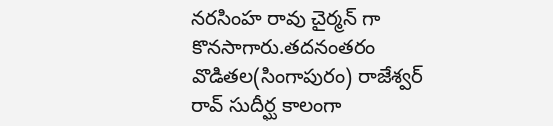నరసింహ రావు చైర్మన్ గా కొనసాగారు.తదనంతరం వొడితల(సింగాపురం) రాజేశ్వర్ రావ్ సుదీర్ఘ కాలంగా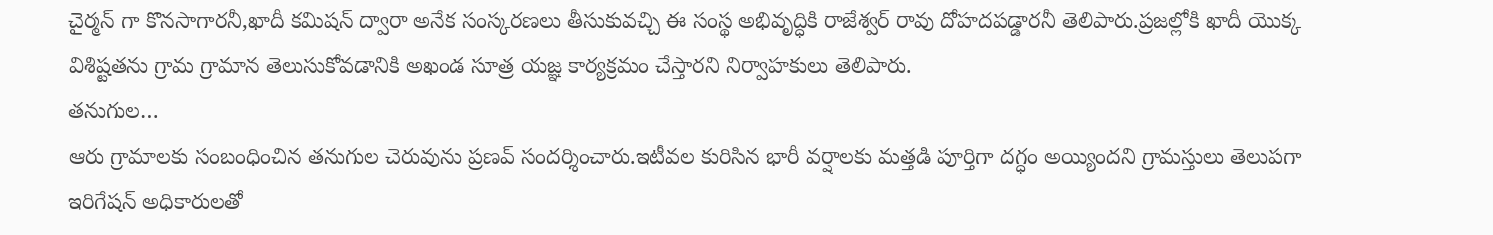చైర్మన్ గా కొనసాగారనీ,ఖాదీ కమిషన్ ద్వారా అనేక సంస్కరణలు తీసుకువచ్చి ఈ సంస్థ అభివృద్ధికి రాజేశ్వర్ రావు దోహదపడ్డారనీ తెలిపారు.ప్రజల్లోకి ఖాదీ యొక్క విశిష్టతను గ్రామ గ్రామాన తెలుసుకోవడానికి అఖండ సూత్ర యజ్ఞ కార్యక్రమం చేస్తారని నిర్వాహకులు తెలిపారు.
తనుగుల…
ఆరు గ్రామాలకు సంబంధించిన తనుగుల చెరువును ప్రణవ్ సందర్శించారు.ఇటీవల కురిసిన భారీ వర్షాలకు మత్తడి పూర్తిగా దగ్ధం అయ్యిందని గ్రామస్తులు తెలుపగా ఇరిగేషన్ అధికారులతో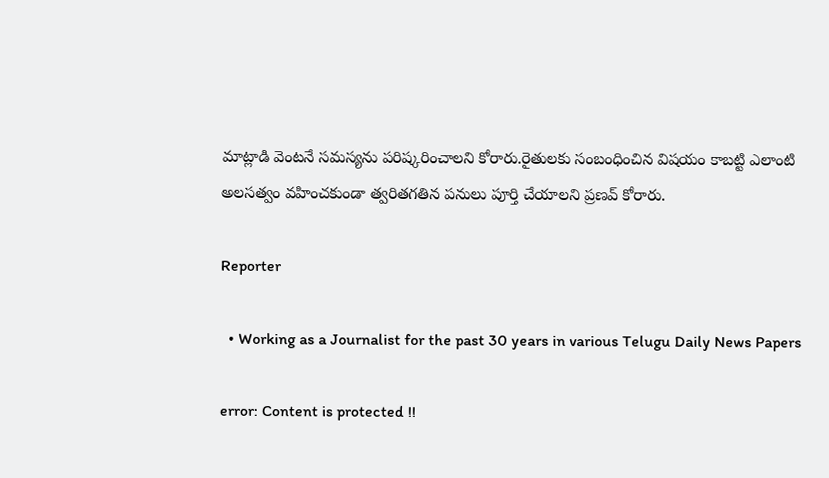మాట్లాడి వెంటనే సమస్యను పరిష్కరించాలని కోరారు.రైతులకు సంబంధించిన విషయం కాబట్టి ఎలాంటి అలసత్వం వహించకుండా త్వరితగతిన పనులు పూర్తి చేయాలని ప్రణవ్ కోరారు.

Reporter

  • Working as a Journalist for the past 30 years in various Telugu Daily News Papers

error: Content is protected !!